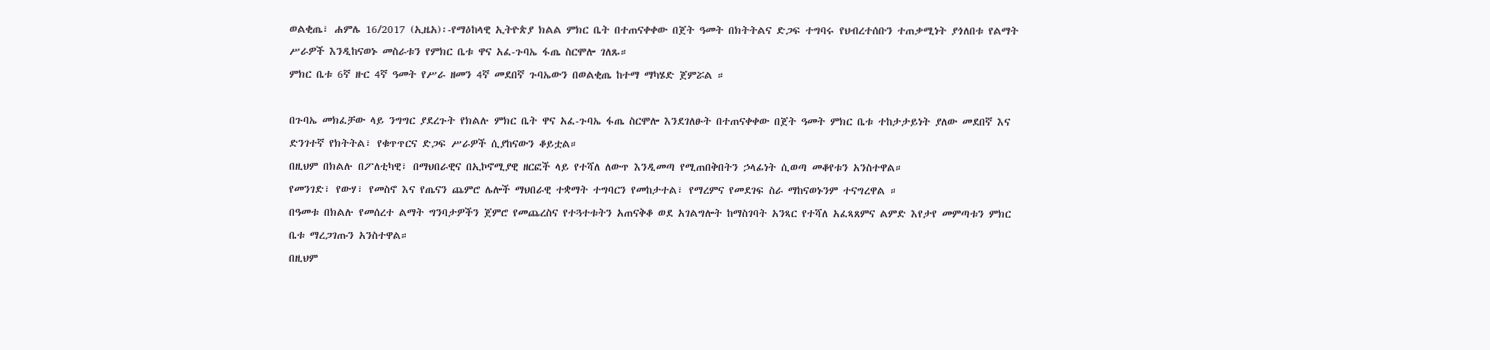ወልቂጤ፣ ሐምሌ 16/2017 (ኢዜአ)፡-የማዕከላዊ ኢትዮጵያ ክልል ምክር ቤት በተጠናቀቀው በጀት ዓመት በክትትልና ድጋፍ ተግባሩ የህብረተሰቡን ተጠቃሚነት ያጎለበቱ የልማት ሥራዎች እንዲከናወኑ መስራቱን የምክር ቤቱ ዋና አፈ-ጉባኤ ፋጤ ስርሞሎ ገለጹ።
ምክር ቤቱ 6ኛ ዙር 4ኛ ዓመት የሥራ ዘመን 4ኛ መደበኛ ጉባኤውን በወልቂጤ ከተማ ማካሄድ ጀምሯል ።

በጉባኤ መክፈቻው ላይ ንግግር ያደረጉት የክልሉ ምክር ቤት ዋና አፈ-ጉባኤ ፋጤ ስርሞሎ እንደገለፁት በተጠናቀቀው በጀት ዓመት ምክር ቤቱ ተከታታይነት ያለው መደበኛ እና ድንገተኛ የክትትል፣ የቁጥጥርና ድጋፍ ሥራዎች ሲያከናውን ቆይቷል።
በዚህም በክልሉ በፖለቲካዊ፣ በማህበራዊና በኢኮኖሚያዊ ዘርፎች ላይ የተሻለ ለውጥ እንዲመጣ የሚጠበቅበትን ኃላፊነት ሲወጣ መቆየቱን አንስተዋል።
የመንገድ፣ የውሃ፣ የመስኖ እና የጤናን ጨምሮ ሌሎች ማህበራዊ ተቋማት ተግባርን የመከታተል፣ የማረምና የመደገፍ ስራ ማከናወኑንም ተናግረዋል ።
በዓመቱ በክልሉ የመሰረተ ልማት ግንባታዎችን ጀምሮ የመጨረስና የተጓተቱትን አጠናቅቆ ወደ አገልግሎት ከማስገባት አንጻር የተሻለ አፈጻጸምና ልምድ እየታየ መምጣቱን ምክር ቤቱ ማረጋገጡን አንስተዋል።
በዚህም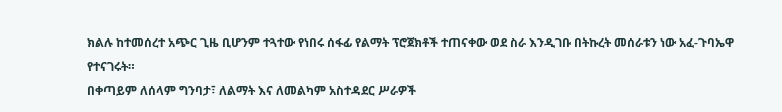ክልሉ ከተመሰረተ አጭር ጊዜ ቢሆንም ተጓተው የነበሩ ሰፋፊ የልማት ፕሮጀክቶች ተጠናቀው ወደ ስራ እንዲገቡ በትኩረት መሰራቱን ነው አፈ-ጉባኤዋ የተናገሩት።
በቀጣይም ለሰላም ግንባታ፣ ለልማት እና ለመልካም አስተዳደር ሥራዎች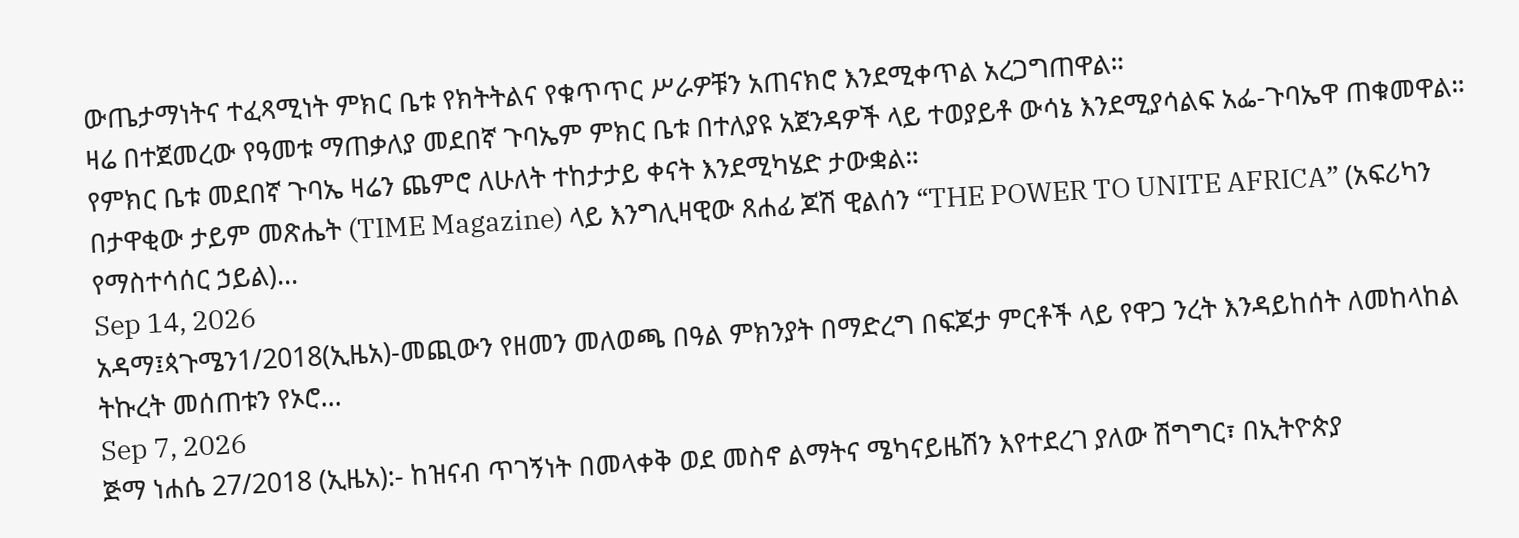ውጤታማነትና ተፈጻሚነት ምክር ቤቱ የክትትልና የቁጥጥር ሥራዎቹን አጠናክሮ እንደሚቀጥል አረጋግጠዋል።
ዛሬ በተጀመረው የዓመቱ ማጠቃለያ መደበኛ ጉባኤም ምክር ቤቱ በተለያዩ አጀንዳዎች ላይ ተወያይቶ ውሳኔ እንደሚያሳልፍ አፌ-ጉባኤዋ ጠቁመዋል።
የምክር ቤቱ መደበኛ ጉባኤ ዛሬን ጨምሮ ለሁለት ተከታታይ ቀናት እንደሚካሄድ ታውቋል።
በታዋቂው ታይም መጽሔት (TIME Magazine) ላይ እንግሊዛዊው ጸሐፊ ጆሽ ዊልሰን “THE POWER TO UNITE AFRICA” (አፍሪካን የማስተሳሰር ኃይል)...
Sep 14, 2026
አዳማ፤ጳጉሜን1/2018(ኢዜአ)-መጪውን የዘመን መለወጫ በዓል ምክንያት በማድረግ በፍጆታ ምርቶች ላይ የዋጋ ንረት እንዳይከሰት ለመከላከል ትኩረት መሰጠቱን የኦሮ...
Sep 7, 2026
ጅማ ነሐሴ 27/2018 (ኢዜአ):- ከዝናብ ጥገኝነት በመላቀቅ ወደ መስኖ ልማትና ሜካናይዜሽን እየተደረገ ያለው ሽግግር፣ በኢትዮጵያ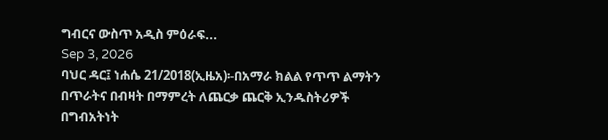ግብርና ውስጥ አዲስ ምዕራፍ...
Sep 3, 2026
ባህር ዳር፤ ነሐሴ 21/2018(ኢዜአ)፡-በአማራ ክልል የጥጥ ልማትን በጥራትና በብዛት በማምረት ለጨርቃ ጨርቅ ኢንዱስትሪዎች በግብአትነት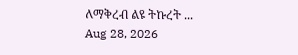ለማቅረብ ልዩ ትኩረት ...
Aug 28, 2026